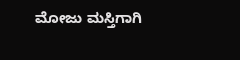ಮೋಜು ಮಸ್ತಿಗಾಗಿ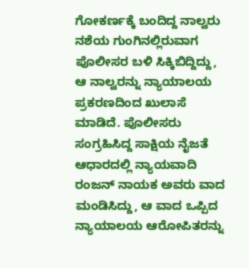ಗೋಕರ್ಣಕ್ಕೆ ಬಂದಿದ್ದ ನಾಲ್ವರು ನಶೆಯ ಗುಂಗಿನಲ್ಲಿರುವಾಗ ಪೊಲೀಸರ ಬಳಿ ಸಿಕ್ಕಿಬಿದ್ದಿದ್ದು, ಆ ನಾಲ್ವರನ್ನು ನ್ಯಾಯಾಲಯ ಪ್ರಕರಣದಿಂದ ಖುಲಾಸೆ ಮಾಡಿದೆ. ಪೊಲೀಸರು ಸಂಗ್ರಹಿಸಿದ್ದ ಸಾಕ್ಷಿಯ ನೈಜತೆ ಆಧಾರದಲ್ಲಿ ನ್ಯಾಯವಾದಿ ರಂಜನ್ ನಾಯಕ ಅವರು ವಾದ ಮಂಡಿಸಿದ್ದು, ಆ ವಾದ ಒಪ್ಪಿದ ನ್ಯಾಯಾಲಯ ಆರೋಪಿತರನ್ನು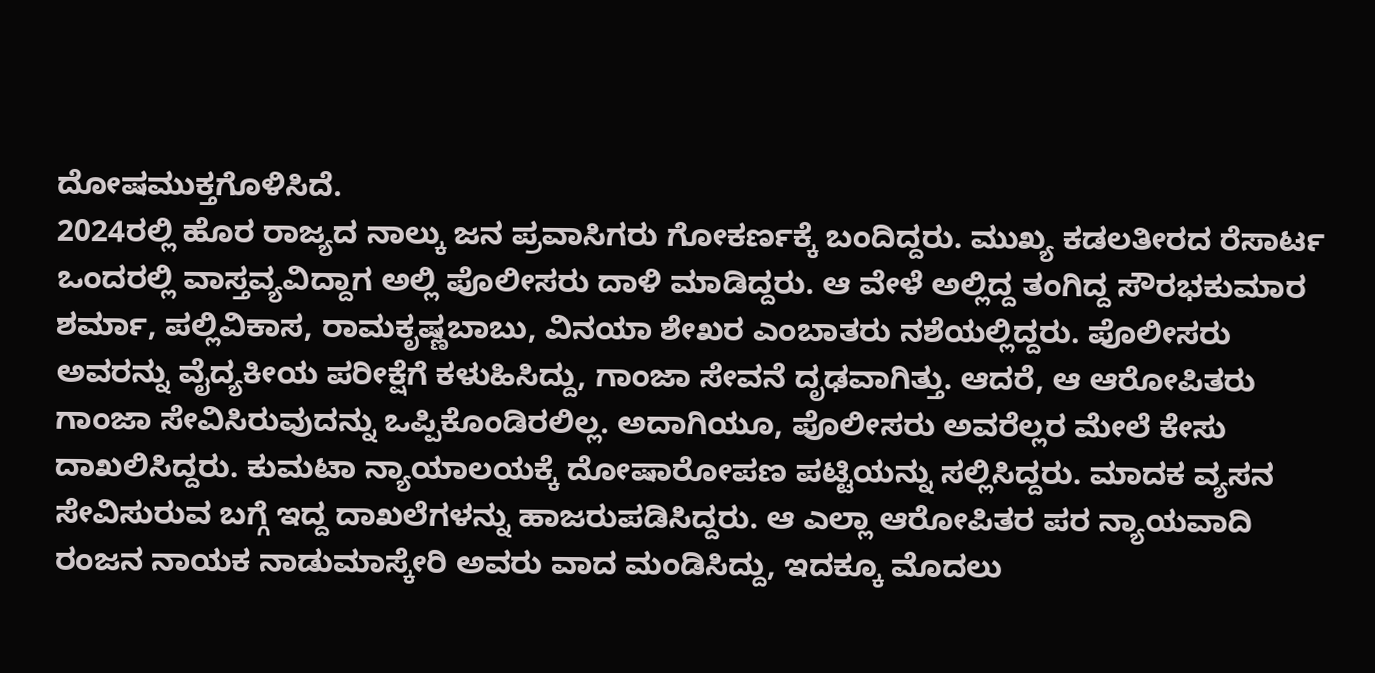ದೋಷಮುಕ್ತಗೊಳಿಸಿದೆ.
2024ರಲ್ಲಿ ಹೊರ ರಾಜ್ಯದ ನಾಲ್ಕು ಜನ ಪ್ರವಾಸಿಗರು ಗೋಕರ್ಣಕ್ಕೆ ಬಂದಿದ್ದರು. ಮುಖ್ಯ ಕಡಲತೀರದ ರೆಸಾರ್ಟ ಒಂದರಲ್ಲಿ ವಾಸ್ತವ್ಯವಿದ್ದಾಗ ಅಲ್ಲಿ ಪೊಲೀಸರು ದಾಳಿ ಮಾಡಿದ್ದರು. ಆ ವೇಳೆ ಅಲ್ಲಿದ್ದ ತಂಗಿದ್ದ ಸೌರಭಕುಮಾರ ಶರ್ಮಾ, ಪಲ್ಲಿವಿಕಾಸ, ರಾಮಕೃಷ್ಣಬಾಬು, ವಿನಯಾ ಶೇಖರ ಎಂಬಾತರು ನಶೆಯಲ್ಲಿದ್ದರು. ಪೊಲೀಸರು ಅವರನ್ನು ವೈದ್ಯಕೀಯ ಪರೀಕ್ಷೆಗೆ ಕಳುಹಿಸಿದ್ದು, ಗಾಂಜಾ ಸೇವನೆ ದೃಢವಾಗಿತ್ತು. ಆದರೆ, ಆ ಆರೋಪಿತರು ಗಾಂಜಾ ಸೇವಿಸಿರುವುದನ್ನು ಒಪ್ಪಿಕೊಂಡಿರಲಿಲ್ಲ. ಅದಾಗಿಯೂ, ಪೊಲೀಸರು ಅವರೆಲ್ಲರ ಮೇಲೆ ಕೇಸು ದಾಖಲಿಸಿದ್ದರು. ಕುಮಟಾ ನ್ಯಾಯಾಲಯಕ್ಕೆ ದೋಷಾರೋಪಣ ಪಟ್ಟಿಯನ್ನು ಸಲ್ಲಿಸಿದ್ದರು. ಮಾದಕ ವ್ಯಸನ ಸೇವಿಸುರುವ ಬಗ್ಗೆ ಇದ್ದ ದಾಖಲೆಗಳನ್ನು ಹಾಜರುಪಡಿಸಿದ್ದರು. ಆ ಎಲ್ಲಾ ಆರೋಪಿತರ ಪರ ನ್ಯಾಯವಾದಿ ರಂಜನ ನಾಯಕ ನಾಡುಮಾಸ್ಕೇರಿ ಅವರು ವಾದ ಮಂಡಿಸಿದ್ದು, ಇದಕ್ಕೂ ಮೊದಲು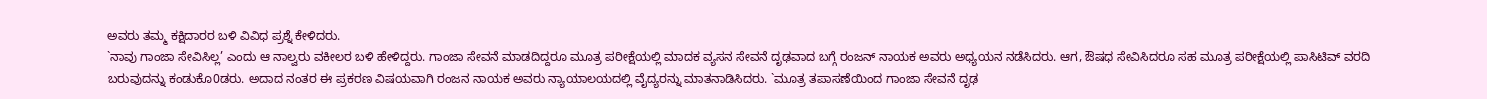ಅವರು ತಮ್ಮ ಕಕ್ಷಿದಾರರ ಬಳಿ ವಿವಿಧ ಪ್ರಶ್ನೆ ಕೇಳಿದರು.
`ನಾವು ಗಾಂಜಾ ಸೇವಿಸಿಲ್ಲ’ ಎಂದು ಆ ನಾಲ್ವರು ವಕೀಲರ ಬಳಿ ಹೇಳಿದ್ದರು. ಗಾಂಜಾ ಸೇವನೆ ಮಾಡದಿದ್ದರೂ ಮೂತ್ರ ಪರೀಕ್ಷೆಯಲ್ಲಿ ಮಾದಕ ವ್ಯಸನ ಸೇವನೆ ದೃಢವಾದ ಬಗ್ಗೆ ರಂಜನ್ ನಾಯಕ ಅವರು ಅಧ್ಯಯನ ನಡೆಸಿದರು. ಆಗ, ಔಷಧ ಸೇವಿಸಿದರೂ ಸಹ ಮೂತ್ರ ಪರೀಕ್ಷೆಯಲ್ಲಿ ಪಾಸಿಟಿವ್ ವರದಿ ಬರುವುದನ್ನು ಕಂಡುಕೊ0ಡರು. ಅದಾದ ನಂತರ ಈ ಪ್ರಕರಣ ವಿಷಯವಾಗಿ ರಂಜನ ನಾಯಕ ಅವರು ನ್ಯಾಯಾಲಯದಲ್ಲಿ ವೈದ್ಯರನ್ನು ಮಾತನಾಡಿಸಿದರು. `ಮೂತ್ರ ತಪಾಸಣೆಯಿಂದ ಗಾಂಜಾ ಸೇವನೆ ದೃಢ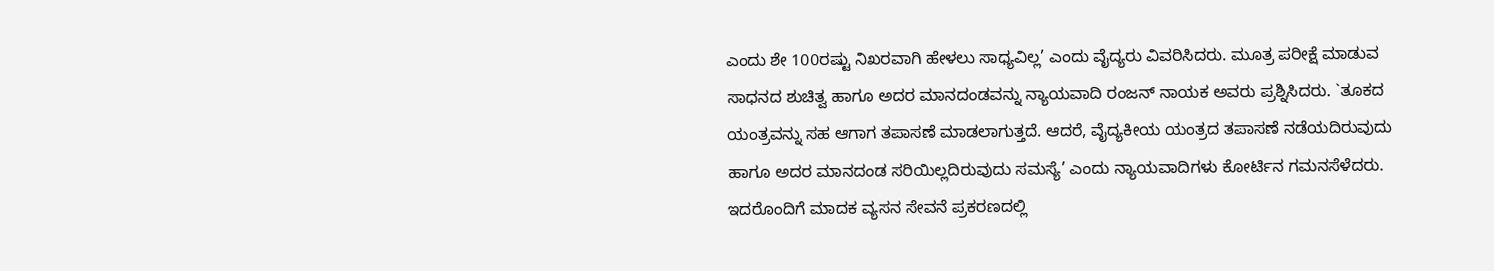ಎಂದು ಶೇ 100ರಷ್ಟು ನಿಖರವಾಗಿ ಹೇಳಲು ಸಾಧ್ಯವಿಲ್ಲ’ ಎಂದು ವೈದ್ಯರು ವಿವರಿಸಿದರು. ಮೂತ್ರ ಪರೀಕ್ಷೆ ಮಾಡುವ ಸಾಧನದ ಶುಚಿತ್ವ ಹಾಗೂ ಅದರ ಮಾನದಂಡವನ್ನು ನ್ಯಾಯವಾದಿ ರಂಜನ್ ನಾಯಕ ಅವರು ಪ್ರಶ್ನಿಸಿದರು. `ತೂಕದ ಯಂತ್ರವನ್ನು ಸಹ ಆಗಾಗ ತಪಾಸಣೆ ಮಾಡಲಾಗುತ್ತದೆ. ಆದರೆ, ವೈದ್ಯಕೀಯ ಯಂತ್ರದ ತಪಾಸಣೆ ನಡೆಯದಿರುವುದು ಹಾಗೂ ಅದರ ಮಾನದಂಡ ಸರಿಯಿಲ್ಲದಿರುವುದು ಸಮಸ್ಯೆ’ ಎಂದು ನ್ಯಾಯವಾದಿಗಳು ಕೋರ್ಟಿನ ಗಮನಸೆಳೆದರು.
ಇದರೊಂದಿಗೆ ಮಾದಕ ವ್ಯಸನ ಸೇವನೆ ಪ್ರಕರಣದಲ್ಲಿ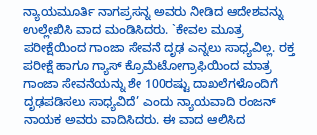ನ್ಯಾಯಮೂರ್ತಿ ನಾಗಪ್ರಸನ್ನ ಅವರು ನೀಡಿದ ಆದೇಶವನ್ನು ಉಲ್ಲೇಖಿಸಿ ವಾದ ಮಂಡಿಸಿದರು. `ಕೇವಲ ಮೂತ್ರ ಪರೀಕ್ಷೆಯಿಂದ ಗಾಂಜಾ ಸೇವನೆ ದೃಢ ಎನ್ನಲು ಸಾಧ್ಯವಿಲ್ಲ. ರಕ್ತ ಪರೀಕ್ಷೆ ಹಾಗೂ ಗ್ಯಾಸ್ ಕ್ರೊಮೆಟೋಗ್ರಾಫಿಯಿಂದ ಮಾತ್ರ ಗಾಂಜಾ ಸೇವನೆಯನ್ನು ಶೇ 100ರಷ್ಟು ದಾಖಲೆಗಳೊಂದಿಗೆ ದೃಢಪಡಿಸಲು ಸಾಧ್ಯವಿದೆ’ ಎಂದು ನ್ಯಾಯವಾದಿ ರಂಜನ್ ನಾಯಕ ಅವರು ವಾದಿಸಿದರು. ಈ ವಾದ ಆಲಿಸಿದ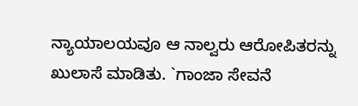ನ್ಯಾಯಾಲಯವೂ ಆ ನಾಲ್ವರು ಆರೋಪಿತರನ್ನು ಖುಲಾಸೆ ಮಾಡಿತು. `ಗಾಂಜಾ ಸೇವನೆ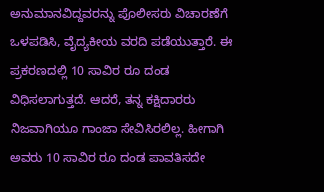ಅನುಮಾನವಿದ್ದವರನ್ನು ಪೊಲೀಸರು ವಿಚಾರಣೆಗೆ ಒಳಪಡಿಸಿ, ವೈದ್ಯಕೀಯ ವರದಿ ಪಡೆಯುತ್ತಾರೆ. ಈ ಪ್ರಕರಣದಲ್ಲಿ 10 ಸಾವಿರ ರೂ ದಂಡ ವಿಧಿಸಲಾಗುತ್ತದೆ. ಆದರೆ, ತನ್ನ ಕಕ್ಷಿದಾರರು ನಿಜವಾಗಿಯೂ ಗಾಂಜಾ ಸೇವಿಸಿರಲಿಲ್ಲ. ಹೀಗಾಗಿ ಅವರು 10 ಸಾವಿರ ರೂ ದಂಡ ಪಾವತಿಸದೇ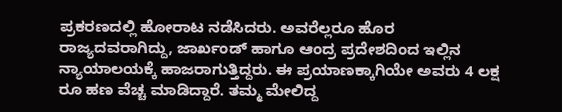ಪ್ರಕರಣದಲ್ಲಿ ಹೋರಾಟ ನಡೆಸಿದರು. ಅವರೆಲ್ಲರೂ ಹೊರ ರಾಜ್ಯದವರಾಗಿದ್ದು, ಜಾರ್ಖಂಡ್ ಹಾಗೂ ಆಂದ್ರ ಪ್ರದೇಶದಿಂದ ಇಲ್ಲಿನ ನ್ಯಾಯಾಲಯಕ್ಕೆ ಹಾಜರಾಗುತ್ತಿದ್ದರು. ಈ ಪ್ರಯಾಣಕ್ಕಾಗಿಯೇ ಅವರು 4 ಲಕ್ಷ ರೂ ಹಣ ವೆಚ್ಚ ಮಾಡಿದ್ದಾರೆ. ತಮ್ಮ ಮೇಲಿದ್ದ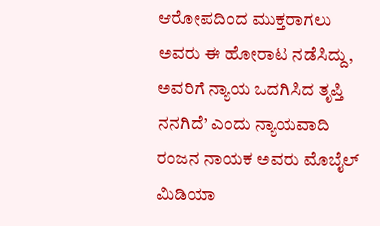ಆರೋಪದಿಂದ ಮುಕ್ತರಾಗಲು ಅವರು ಈ ಹೋರಾಟ ನಡೆಸಿದ್ದು, ಅವರಿಗೆ ನ್ಯಾಯ ಒದಗಿಸಿದ ತೃಪ್ತಿ ನನಗಿದೆ’ ಎಂದು ನ್ಯಾಯವಾದಿ ರಂಜನ ನಾಯಕ ಅವರು ಮೊಬೈಲ್ ಮಿಡಿಯಾ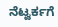ನೆಟ್ವರ್ಕಗೆ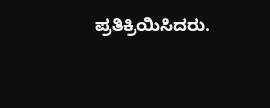ಪ್ರತಿಕ್ರಿಯಿಸಿದರು.